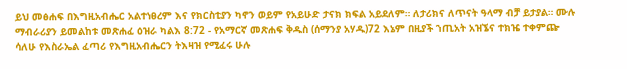ይህ መፅሐፍ በእግዚአብሔር አልተነፀረም እና የክርስቲያን ካኖን ወይም የአይሁድ ታናክ ክፍል አይደለም። ለታሪክና ለጥናት ዓላማ ብቻ ይታያል። ሙሉ ማብራሪያን ይመልከቱ መጽሐፈ ዕዝራ ካልእ 8:72 - የአማርኛ መጽሐፍ ቅዱስ (ሰማንያ አሃዱ)72 እኔም በዚያች ኀጢአት አዝኜና ተክዤ ተቀምጬ ሳለሁ የእስራኤል ፈጣሪ የእግዚአብሔርን ትእዛዝ የሚፈሩ ሁሉ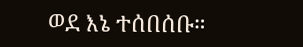ወደ እኔ ተሰበሰቡ።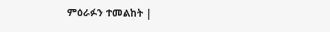ምዕራፉን ተመልከት |